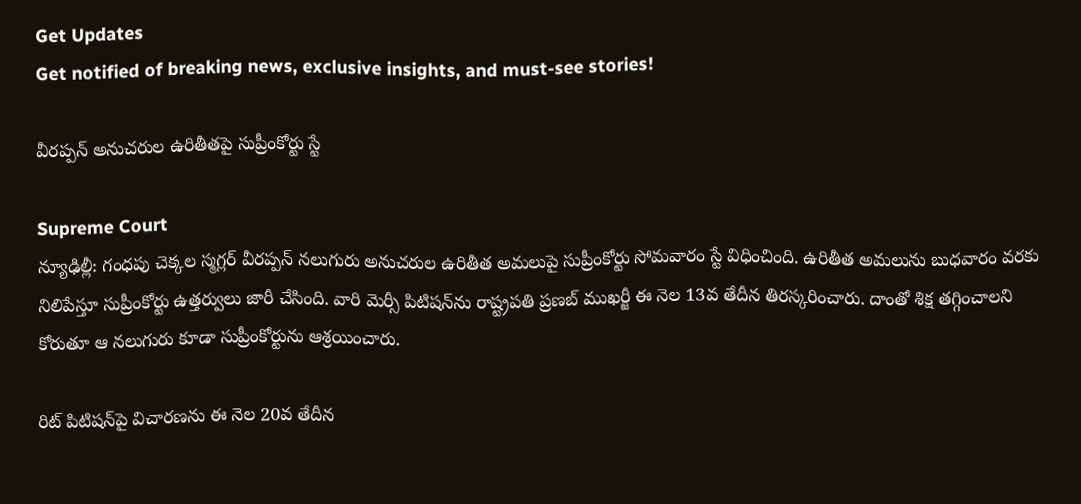Get Updates
Get notified of breaking news, exclusive insights, and must-see stories!

వీరప్పన్ అనుచరుల ఉరితీతపై సుప్రీంకోర్టు స్టే

Supreme Court
న్యూఢిల్లీ: గంధపు చెక్కల స్మగ్లర్ వీరప్పన్ నలుగురు అనుచరుల ఉరితీత అమలుపై సుప్రీంకోర్టు సోమవారం స్టే విధించింది. ఉరితీత అమలును బుధవారం వరకు నిలిపేస్తూ సుప్రీంకోర్టు ఉత్తర్వులు జారీ చేసింది. వారి మెర్సీ పిటిషన్‌ను రాష్ట్రపతి ప్రణబ్ ముఖర్జీ ఈ నెల 13వ తేదీన తిరస్కరించారు. దాంతో శిక్ష తగ్గించాలని కోరుతూ ఆ నలుగురు కూడా సుప్రీంకోర్టును ఆశ్రయించారు.

రిట్ పిటిషన్‌పై విచారణను ఈ నెల 20వ తేదీన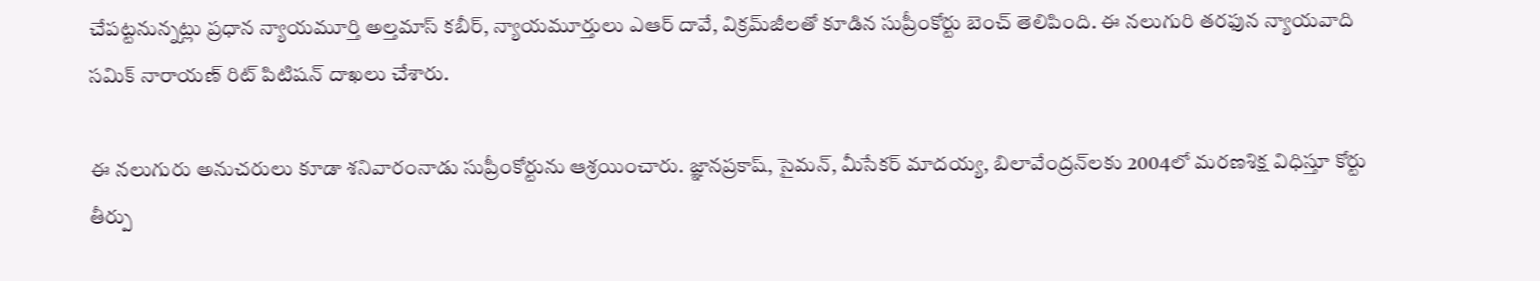చేపట్టనున్నట్లు ప్రధాన న్యాయమూర్తి అల్తమాస్ కబీర్, న్యాయమూర్తులు ఎఆర్ దావే, విక్రమ్‌జీలతో కూడిన సుప్రీంకోర్టు బెంచ్ తెలిపింది. ఈ నలుగురి తరఫున న్యాయవాది సమిక్ నారాయణ్ రిట్ పిటిషన్ దాఖలు చేశారు.

ఈ నలుగురు అనుచరులు కూడా శనివారంనాడు సుప్రీంకోర్టును ఆశ్రయించారు. జ్ఞానప్రకాష్, సైమన్, మీసేకర్ మాదయ్య, బిలావేంద్రన్‌లకు 2004లో మరణశిక్ష విధిస్తూ కోర్టు తీర్పు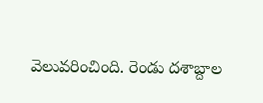వెలువరించింది. రెండు దశాబ్దాల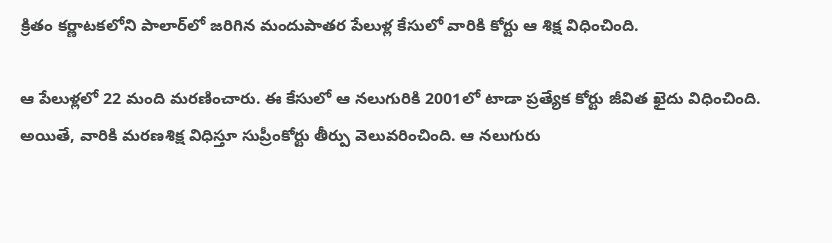క్రితం కర్ణాటకలోని పాలార్‌లో జరిగిన మందుపాతర పేలుళ్ల కేసులో వారికి కోర్టు ఆ శిక్ష విధించింది.

ఆ పేలుళ్లలో 22 మంది మరణించారు. ఈ కేసులో ఆ నలుగురికి 2001లో టాడా ప్రత్యేక కోర్టు జీవిత ఖైదు విధించింది. అయితే, వారికి మరణశిక్ష విధిస్తూ సుప్రీంకోర్టు తీర్పు వెలువరించింది. ఆ నలుగురు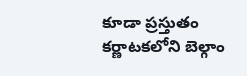కూడా ప్రస్తుతం కర్ణాటకలోని బెల్గాం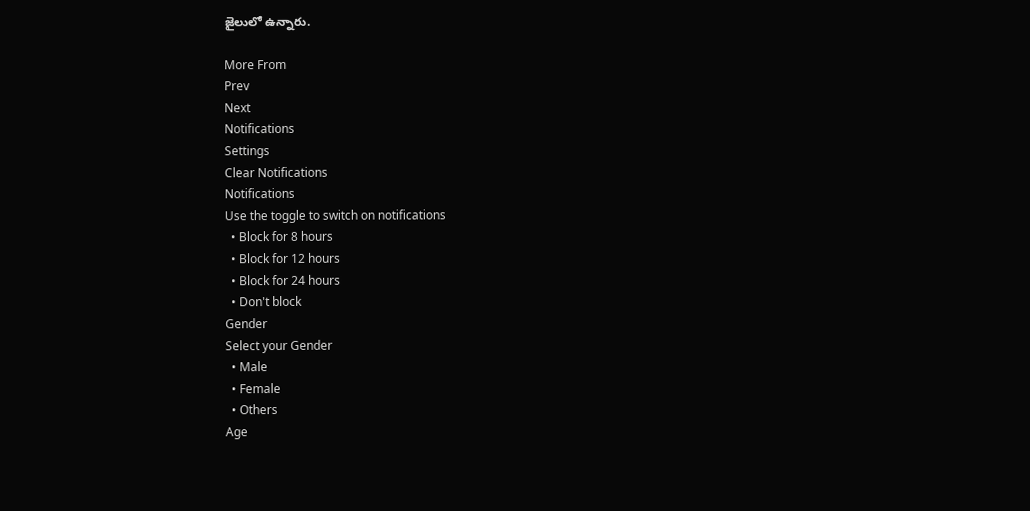జైలులో ఉన్నారు.

More From
Prev
Next
Notifications
Settings
Clear Notifications
Notifications
Use the toggle to switch on notifications
  • Block for 8 hours
  • Block for 12 hours
  • Block for 24 hours
  • Don't block
Gender
Select your Gender
  • Male
  • Female
  • Others
Age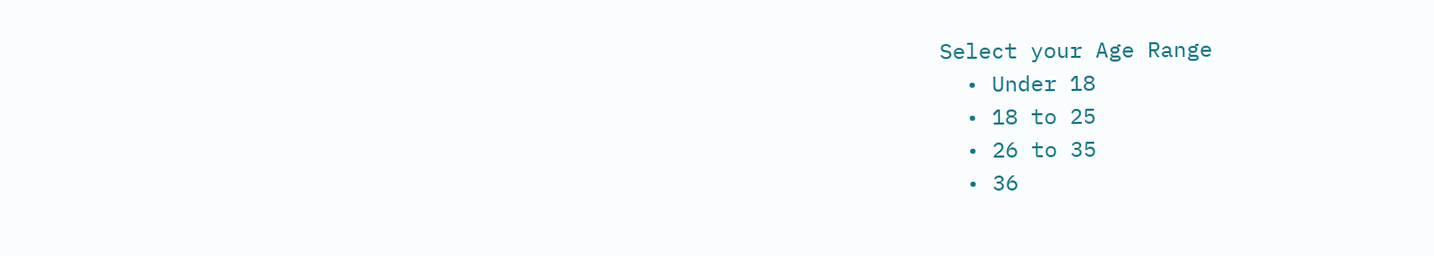Select your Age Range
  • Under 18
  • 18 to 25
  • 26 to 35
  • 36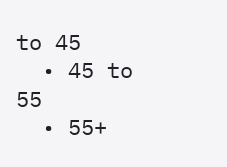to 45
  • 45 to 55
  • 55+